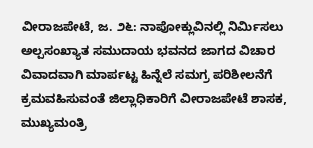ವೀರಾಜಪೇಟೆ, ಜ. ೨೬: ನಾಪೋಕ್ಲುವಿನಲ್ಲಿ ನಿರ್ಮಿಸಲು ಅಲ್ಪಸಂಖ್ಯಾತ ಸಮುದಾಯ ಭವನದ ಜಾಗದ ವಿಚಾರ ವಿವಾದವಾಗಿ ಮಾರ್ಪಟ್ಟ ಹಿನ್ನೆಲೆ ಸಮಗ್ರ ಪರಿಶೀಲನೆಗೆ ಕ್ರಮವಹಿಸುವಂತೆ ಜಿಲ್ಲಾಧಿಕಾರಿಗೆ ವೀರಾಜಪೇಟೆ ಶಾಸಕ, ಮುಖ್ಯಮಂತ್ರಿ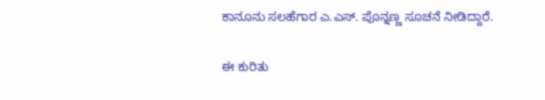ಕಾನೂನು ಸಲಹೆಗಾರ ಎ.ಎಸ್. ಪೊನ್ನಣ್ಣ ಸೂಚನೆ ನೀಡಿದ್ದಾರೆ.

ಈ ಕುರಿತು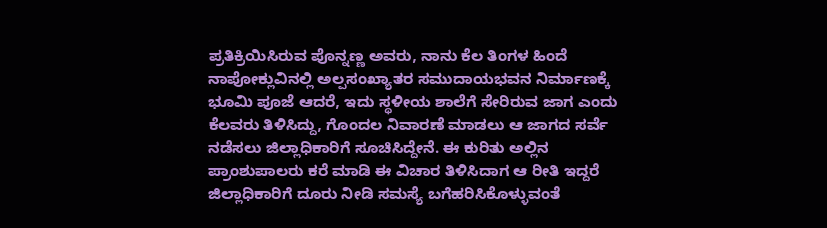ಪ್ರತಿಕ್ರಿಯಿಸಿರುವ ಪೊನ್ನಣ್ಣ ಅವರು, ನಾನು ಕೆಲ ತಿಂಗಳ ಹಿಂದೆ ನಾಪೋಕ್ಲುವಿನಲ್ಲಿ ಅಲ್ಪಸಂಖ್ಯಾತರ ಸಮುದಾಯಭವನ ನಿರ್ಮಾಣಕ್ಕೆ ಭೂಮಿ ಪೂಜೆ ಆದರೆ, ಇದು ಸ್ಥಳೀಯ ಶಾಲೆಗೆ ಸೇರಿರುವ ಜಾಗ ಎಂದು ಕೆಲವರು ತಿಳಿಸಿದ್ದು, ಗೊಂದಲ ನಿವಾರಣೆ ಮಾಡಲು ಆ ಜಾಗದ ಸರ್ವೆ ನಡೆಸಲು ಜಿಲ್ಲಾಧಿಕಾರಿಗೆ ಸೂಚಿಸಿದ್ದೇನೆ. ಈ ಕುರಿತು ಅಲ್ಲಿನ ಪ್ರಾಂಶುಪಾಲರು ಕರೆ ಮಾಡಿ ಈ ವಿಚಾರ ತಿಳಿಸಿದಾಗ ಆ ರೀತಿ ಇದ್ದರೆ ಜಿಲ್ಲಾಧಿಕಾರಿಗೆ ದೂರು ನೀಡಿ ಸಮಸ್ಯೆ ಬಗೆಹರಿಸಿಕೊಳ್ಳುವಂತೆ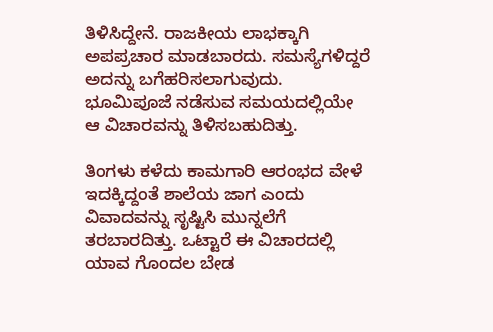ತಿಳಿಸಿದ್ದೇನೆ. ರಾಜಕೀಯ ಲಾಭಕ್ಕಾಗಿ ಅಪಪ್ರಚಾರ ಮಾಡಬಾರದು. ಸಮಸ್ಯೆಗಳಿದ್ದರೆ ಅದನ್ನು ಬಗೆಹರಿಸಲಾಗುವುದು. ಭೂಮಿಪೂಜೆ ನಡೆಸುವ ಸಮಯದಲ್ಲಿಯೇ ಆ ವಿಚಾರವನ್ನು ತಿಳಿಸಬಹುದಿತ್ತು.

ತಿಂಗಳು ಕಳೆದು ಕಾಮಗಾರಿ ಆರಂಭದ ವೇಳೆ ಇದಕ್ಕಿದ್ದಂತೆ ಶಾಲೆಯ ಜಾಗ ಎಂದು ವಿವಾದವನ್ನು ಸೃಷ್ಟಿಸಿ ಮುನ್ನಲೆಗೆ ತರಬಾರದಿತ್ತು. ಒಟ್ಟಾರೆ ಈ ವಿಚಾರದಲ್ಲಿ ಯಾವ ಗೊಂದಲ ಬೇಡ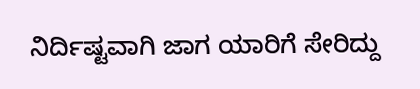ನಿರ್ದಿಷ್ಟವಾಗಿ ಜಾಗ ಯಾರಿಗೆ ಸೇರಿದ್ದು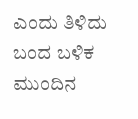ಎಂದು ತಿಳಿದು ಬಂದ ಬಳಿಕ ಮುಂದಿನ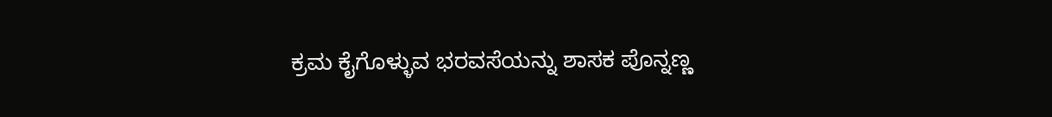ಕ್ರಮ ಕೈಗೊಳ್ಳುವ ಭರವಸೆಯನ್ನು ಶಾಸಕ ಪೊನ್ನಣ್ಣ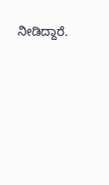ನೀಡಿದ್ದಾರೆ.